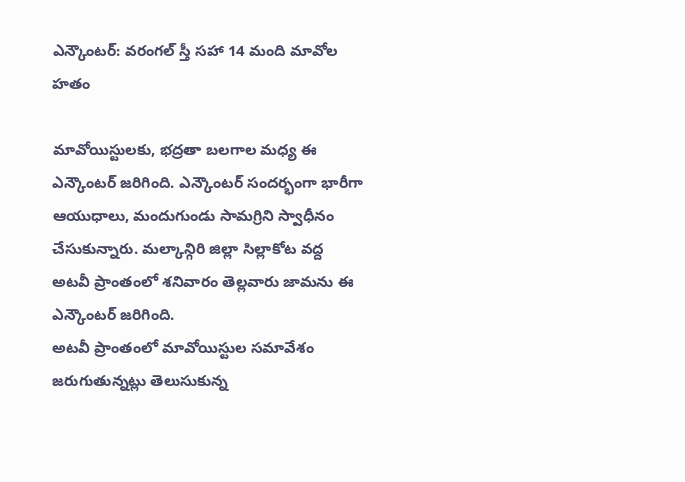ఎన్కౌంటర్: వరంగల్ స్తీ సహా 14 మంది మావోల హతం

మావోయిస్టులకు, భద్రతా బలగాల మధ్య ఈ ఎన్కౌంటర్ జరిగింది. ఎన్కౌంటర్ సందర్భంగా భారీగా ఆయుధాలు, మందుగుండు సామగ్రిని స్వాధీనం చేసుకున్నారు. మల్కాన్గిరి జిల్లా సిల్లాకోట వద్ద అటవీ ప్రాంతంలో శనివారం తెల్లవారు జామను ఈ ఎన్కౌంటర్ జరిగింది.
అటవీ ప్రాంతంలో మావోయిస్టుల సమావేశం జరుగుతున్నట్లు తెలుసుకున్న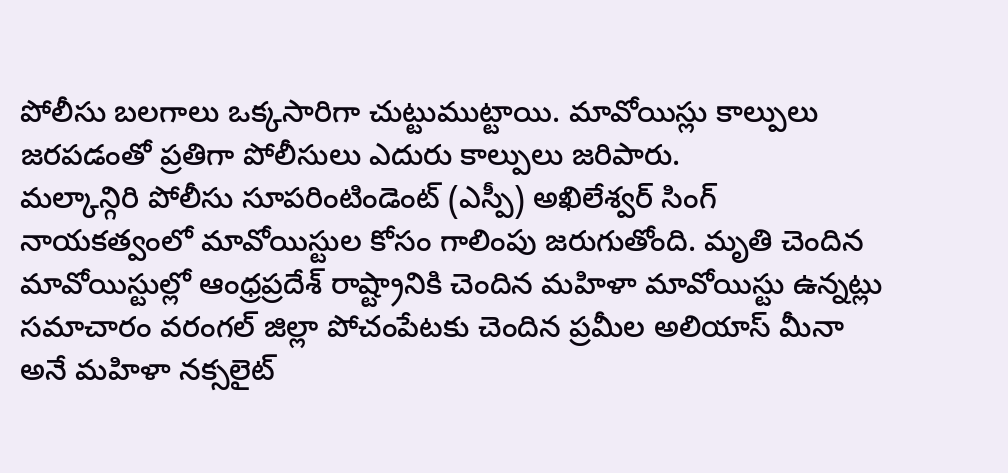పోలీసు బలగాలు ఒక్కసారిగా చుట్టుముట్టాయి. మావోయిస్లు కాల్పులు జరపడంతో ప్రతిగా పోలీసులు ఎదురు కాల్పులు జరిపారు.
మల్కాన్గిరి పోలీసు సూపరింటిండెంట్ (ఎస్పీ) అఖిలేశ్వర్ సింగ్ నాయకత్వంలో మావోయిస్టుల కోసం గాలింపు జరుగుతోంది. మృతి చెందిన మావోయిస్టుల్లో ఆంధ్రప్రదేశ్ రాష్ట్రానికి చెందిన మహిళా మావోయిస్టు ఉన్నట్లు సమాచారం వరంగల్ జిల్లా పోచంపేటకు చెందిన ప్రమీల అలియాస్ మీనా అనే మహిళా నక్సలైట్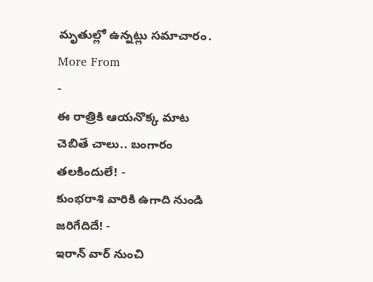మృతుల్లో ఉన్నట్లు సమాచారం.
More From
-
ఈ రాత్రికి ఆయనొక్క మాట చెబితే చాలు.. బంగారం తలకిందులే! -
కుంభరాశి వారికి ఉగాది నుండి జరిగేదిదే! -
ఇరాన్ వార్ నుంచి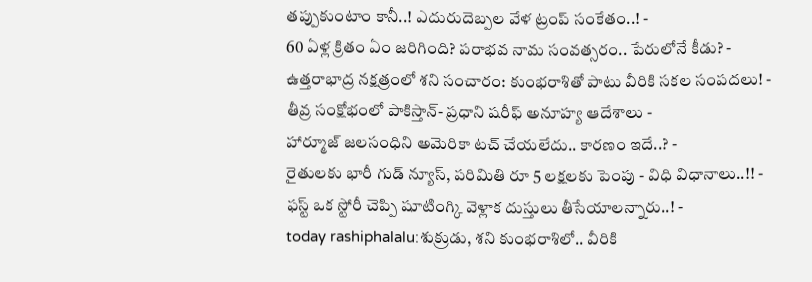తప్పుకుంటాం కానీ..! ఎదురుదెబ్పల వేళ ట్రంప్ సంకేతం..! -
60 ఏళ్ల క్రితం ఏం జరిగింది? పరాభవ నామ సంవత్సరం.. పేరులోనే కీడు? -
ఉత్తరాభాద్ర నక్షత్రంలో శని సంచారం: కుంభరాశితో పాటు వీరికి సకల సంపదలు! -
తీవ్ర సంక్షోభంలో పాకిస్తాన్- ప్రధాని షరీఫ్ అనూహ్య ఆదేశాలు -
హార్మూజ్ జలసంధిని అమెరికా టచ్ చేయలేదు.. కారణం ఇదే..? -
రైతులకు భారీ గుడ్ న్యూస్, పరిమితి రూ 5 లక్షలకు పెంపు - విధి విధానాలు..!! -
ఫస్ట్ ఒక స్టోరీ చెప్పి షూటింగ్కి వెళ్లాక దుస్తులు తీసేయాలన్నారు..! -
today rashiphalalu:శుక్రుడు, శని కుంభరాశిలో.. వీరికి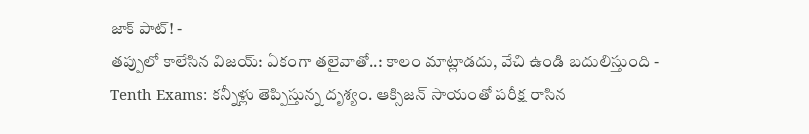జాక్ పాట్! -
తప్పులో కాలేసిన విజయ్: ఏకంగా తలైవాతో..: కాలం మాట్లాడదు, వేచి ఉండి బదులిస్తుంది -
Tenth Exams: కన్నీళ్లు తెప్పిస్తున్న దృశ్యం. ఆక్సిజన్ సాయంతో పరీక్ష రాసిన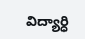విద్యార్ధి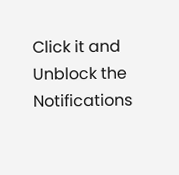Click it and Unblock the Notifications